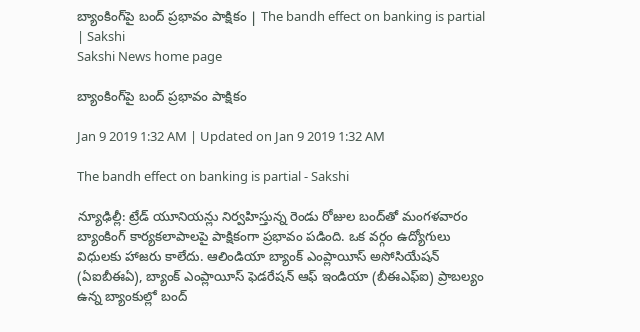బ్యాంకింగ్‌పై బంద్‌ ప్రభావం పాక్షికం | The bandh effect on banking is partial | Sakshi
Sakshi News home page

బ్యాంకింగ్‌పై బంద్‌ ప్రభావం పాక్షికం

Jan 9 2019 1:32 AM | Updated on Jan 9 2019 1:32 AM

The bandh effect on banking is partial - Sakshi

న్యూఢిల్లీ: ట్రేడ్‌ యూనియన్లు నిర్వహిస్తున్న రెండు రోజుల బంద్‌తో మంగళవారం బ్యాంకింగ్‌ కార్యకలాపాలపై పాక్షికంగా ప్రభావం పడింది. ఒక వర్గం ఉద్యోగులు విధులకు హాజరు కాలేదు. ఆలిండియా బ్యాంక్‌ ఎంప్లాయీస్‌ అసోసియేషన్‌ (ఏఐబీఈఏ), బ్యాంక్‌ ఎంప్లాయీస్‌ ఫెడరేషన్‌ ఆఫ్‌ ఇండియా (బీఈఎఫ్‌ఐ) ప్రాబల్యం ఉన్న బ్యాంకుల్లో బంద్‌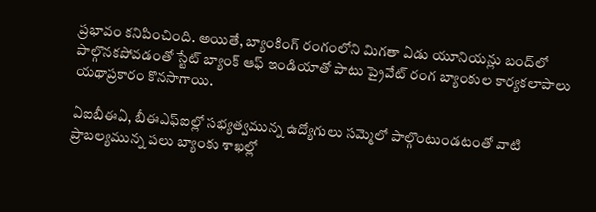ప్రభావం కనిపించింది. అయితే, బ్యాంకింగ్‌ రంగంలోని మిగతా ఏడు యూనియన్లు బంద్‌లో పాల్గొనకపోవడంతో స్టేట్‌ బ్యాంక్‌ ఆఫ్‌ ఇండియాతో పాటు ప్రైవేట్‌ రంగ బ్యాంకుల కార్యకలాపాలు యథాప్రకారం కొనసాగాయి.

ఏఐబీఈఏ, బీఈఎఫ్‌ఐల్లో సభ్యత్వమున్న ఉద్యోగులు సమ్మెలో పాల్గొంటుండటంతో వాటి ప్రాబల్యమున్న పలు బ్యాంకు శాఖల్లో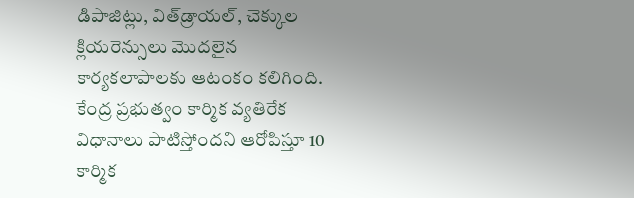డిపాజిట్లు, విత్‌డ్రాయల్, చెక్కుల క్లియరెన్సులు మొదలైన కార్యకలాపాలకు ఆటంకం కలిగింది. కేంద్ర ప్రభుత్వం కార్మిక వ్యతిరేక విధానాలు పాటిస్తోందని ఆరోపిస్తూ 10 కార్మిక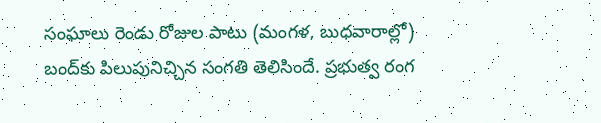సంఘాలు రెండు రోజుల పాటు (మంగళ, బుధవారాల్లో) బంద్‌కు పిలుపునిచ్చిన సంగతి తెలిసిందే. ప్రభుత్వ రంగ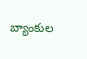బ్యాంకుల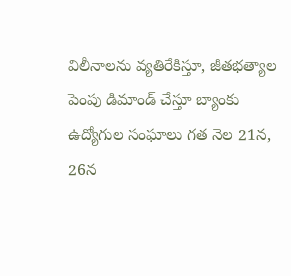విలీనాలను వ్యతిరేకిస్తూ, జీతభత్యాల పెంపు డిమాండ్‌ చేస్తూ బ్యాంకు ఉద్యోగుల సంఘాలు గత నెల 21న, 26న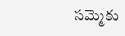సమ్మెకు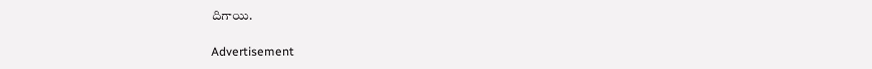దిగాయి.

Advertisement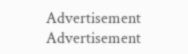Advertisement
Advertisement